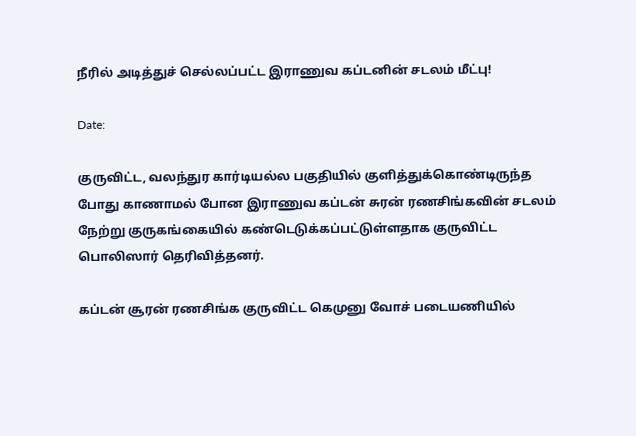நீரில் அடித்துச் செல்லப்பட்ட இராணுவ கப்டனின் சடலம் மீட்பு!

Date:

குருவிட்ட, வலந்துர கார்டியல்ல பகுதியில் குளித்துக்கொண்டிருந்த போது காணாமல் போன இராணுவ கப்டன் சுரன் ரணசிங்கவின் சடலம் நேற்று குருகங்கையில் கண்டெடுக்கப்பட்டுள்ளதாக குருவிட்ட பொலிஸார் தெரிவித்தனர்.

கப்டன் சூரன் ரணசிங்க குருவிட்ட கெமுனு வோச் படையணியில்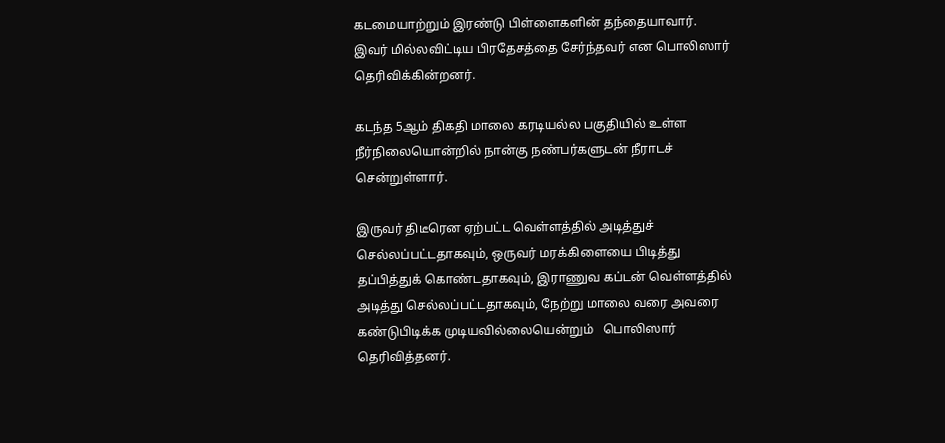கடமையாற்றும் இரண்டு பிள்ளைகளின் தந்தையாவார். இவர் மில்லவிட்டிய பிரதேசத்தை சேர்ந்தவர் என பொலிஸார் தெரிவிக்கின்றனர்.

கடந்த 5ஆம் திகதி மாலை கரடியல்ல பகுதியில் உள்ள நீர்நிலையொன்றில் நான்கு நண்பர்களுடன் நீராடச் சென்றுள்ளார்.

இருவர் திடீரென ஏற்பட்ட வெள்ளத்தில் அடித்துச் செல்லப்பட்டதாகவும், ஒருவர் மரக்கிளையை பிடித்து தப்பித்துக் கொண்டதாகவும், இராணுவ கப்டன் வெள்ளத்தில் அடித்து செல்லப்பட்டதாகவும், நேற்று மாலை வரை அவரை கண்டுபிடிக்க முடியவில்லையென்றும்   பொலிஸார் தெரிவித்தனர்.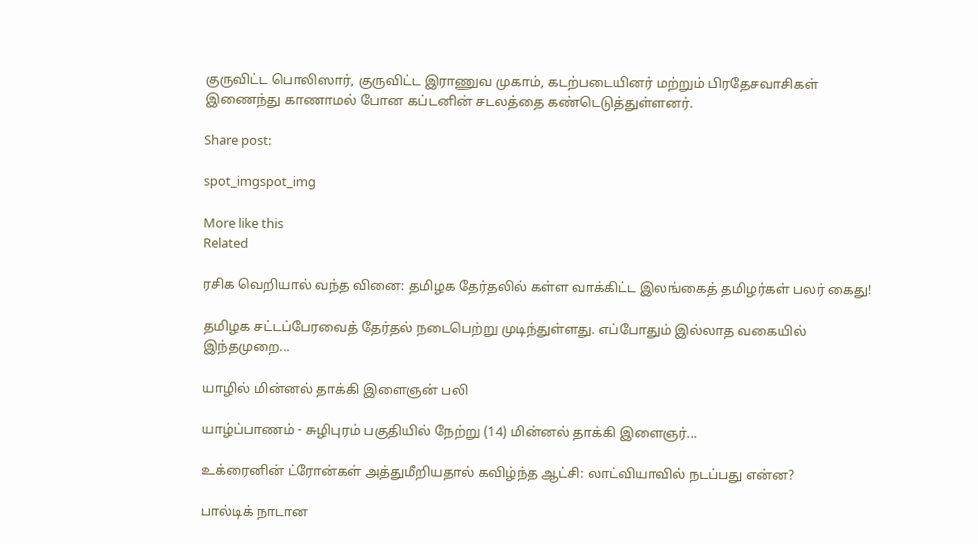குருவிட்ட பொலிஸார், குருவிட்ட இராணுவ முகாம், கடற்படையினர் மற்றும் பிரதேசவாசிகள் இணைந்து காணாமல் போன கப்டனின் சடலத்தை கண்டெடுத்துள்ளனர்.

Share post:

spot_imgspot_img

More like this
Related

ரசிக வெறியால் வந்த வினை: தமிழக தேர்தலில் கள்ள வாக்கிட்ட இலங்கைத் தமிழர்கள் பலர் கைது!

தமிழக சட்டப்பேரவைத் தேர்தல் நடைபெற்று முடிந்துள்ளது. எப்போதும் இல்லாத வகையில் இந்தமுறை...

யாழில் மின்னல் தாக்கி இளைஞன் பலி

யாழ்ப்பாணம் - சுழிபுரம் பகுதியில் நேற்று (14) மின்னல் தாக்கி இளைஞர்...

உக்ரைனின் ட்ரோன்கள் அத்துமீறியதால் கவிழ்ந்த ஆட்சி: லாட்வியாவில் நடப்பது என்ன?

பால்டிக் நாடான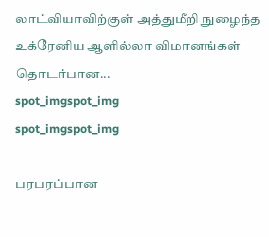லாட்வியாவிற்குள் அத்துமீறி நுழைந்த உக்ரேனிய ஆளில்லா விமானங்கள் தொடர்பான...
spot_imgspot_img
spot_imgspot_img

பரபரப்பான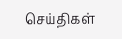செய்திகள்